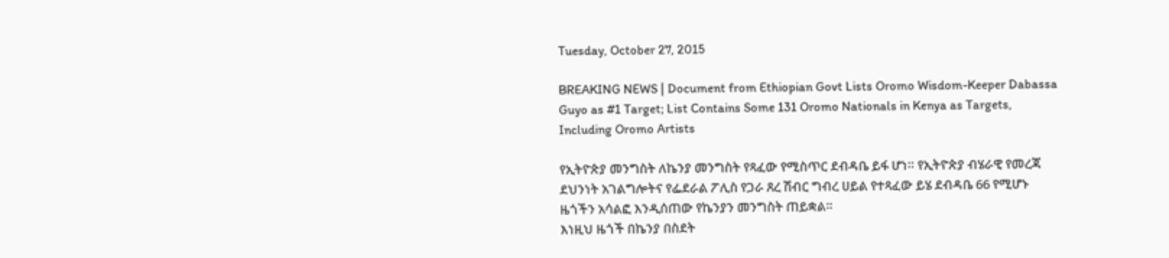Tuesday, October 27, 2015

BREAKING NEWS | Document from Ethiopian Govt Lists Oromo Wisdom-Keeper Dabassa Guyo as #1 Target; List Contains Some 131 Oromo Nationals in Kenya as Targets, Including Oromo Artists

የኢትዮጵያ መንግስት ለኬንያ መንግስት የጻፈው የሚስጥር ደብዳቤ ይፋ ሆነ። የኢትዮጵያ ብሄራዊ የመረጃ ደህንነት አገልግሎትና የፌደራል ፖሊስ የጋራ ጸረ ሽብር ግብረ ሀይል የተጻፈው ይሄ ደብዳቤ 66 የሚሆኑ ዜጎችን አሳልፎ እንዲሰጠው የኬንያን መንግስት ጠይቋል።
እነዚህ ዜጎች በኬንያ በስደት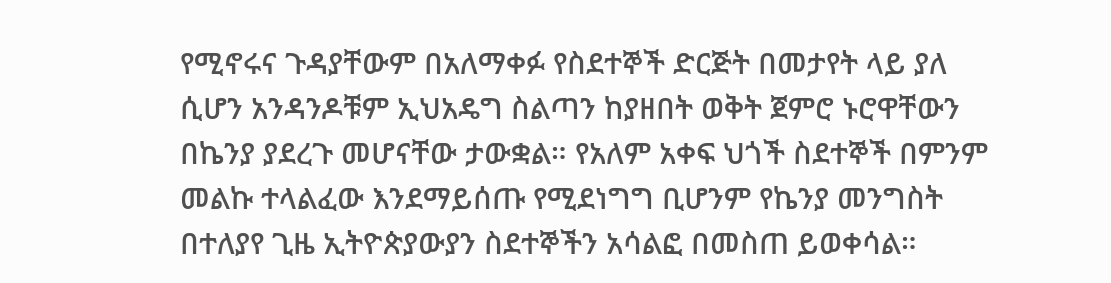የሚኖሩና ጉዳያቸውም በአለማቀፉ የስደተኞች ድርጅት በመታየት ላይ ያለ ሲሆን አንዳንዶቹም ኢህአዴግ ስልጣን ከያዘበት ወቅት ጀምሮ ኑሮዋቸውን በኬንያ ያደረጉ መሆናቸው ታውቋል። የአለም አቀፍ ህጎች ስደተኞች በምንም መልኩ ተላልፈው እንደማይሰጡ የሚደነግግ ቢሆንም የኬንያ መንግስት በተለያየ ጊዜ ኢትዮጵያውያን ስደተኞችን አሳልፎ በመስጠ ይወቀሳል።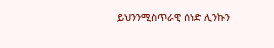ይህንንሚስጥራዊ ሰነድ ሊንኩን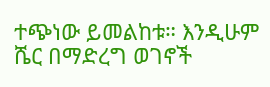ተጭነው ይመልከቱ። እንዲሁም ሼር በማድረግ ወገኖች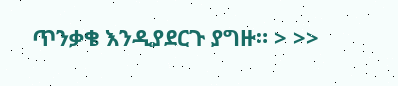ጥንቃቄ እንዲያደርጉ ያግዙ። > >>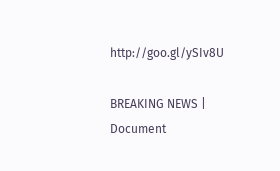http://goo.gl/ySIv8U

BREAKING NEWS | Document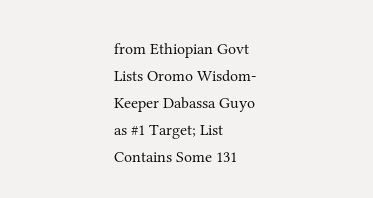from Ethiopian Govt Lists Oromo Wisdom-Keeper Dabassa Guyo as #1 Target; List Contains Some 131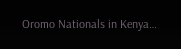Oromo Nationals in Kenya…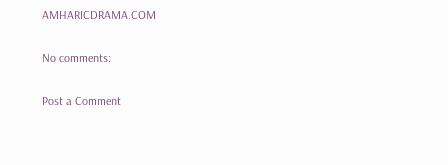AMHARICDRAMA.COM

No comments:

Post a Comment